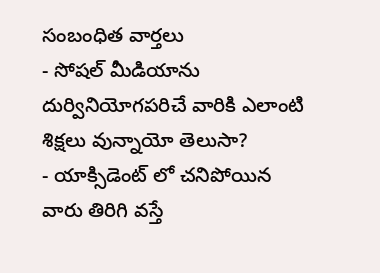సంబంధిత వార్తలు
- సోషల్ మీడియాను దుర్వినియోగపరిచే వారికి ఎలాంటి శిక్షలు వున్నాయో తెలుసా?
- యాక్సిడెంట్ లో చనిపోయిన వారు తిరిగి వస్తే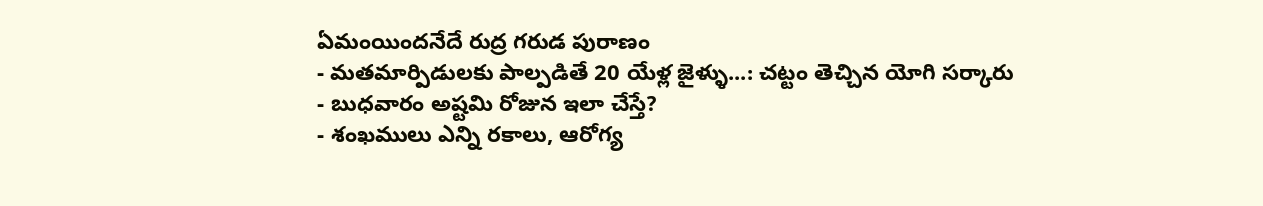ఏమంయిందనేదే రుద్ర గరుడ పురాణం
- మతమార్పిడులకు పాల్పడితే 20 యేళ్ల జైళ్ళు...: చట్టం తెచ్చిన యోగి సర్కారు
- బుధవారం అష్టమి రోజున ఇలా చేస్తే?
- శంఖములు ఎన్ని రకాలు, ఆరోగ్య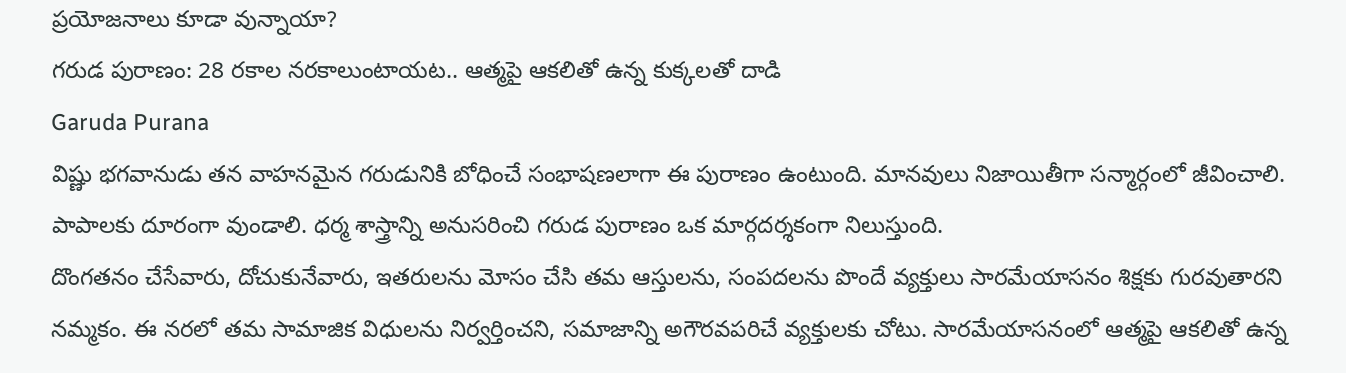ప్రయోజనాలు కూడా వున్నాయా?
గరుడ పురాణం: 28 రకాల నరకాలుంటాయట.. ఆత్మపై ఆకలితో ఉన్న కుక్కలతో దాడి
Garuda Purana
విష్ణు భగవానుడు తన వాహనమైన గరుడునికి బోధించే సంభాషణలాగా ఈ పురాణం ఉంటుంది. మానవులు నిజాయితీగా సన్మార్గంలో జీవించాలి. పాపాలకు దూరంగా వుండాలి. ధర్మ శాస్త్రాన్ని అనుసరించి గరుడ పురాణం ఒక మార్గదర్శకంగా నిలుస్తుంది.
దొంగతనం చేసేవారు, దోచుకునేవారు, ఇతరులను మోసం చేసి తమ ఆస్తులను, సంపదలను పొందే వ్యక్తులు సారమేయాసనం శిక్షకు గురవుతారని నమ్మకం. ఈ నరలో తమ సామాజిక విధులను నిర్వర్తించని, సమాజాన్ని అగౌరవపరిచే వ్యక్తులకు చోటు. సారమేయాసనంలో ఆత్మపై ఆకలితో ఉన్న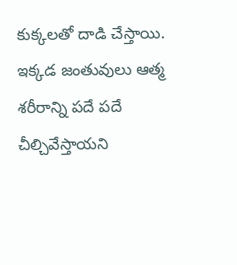కుక్కలతో దాడి చేస్తాయి. ఇక్కడ జంతువులు ఆత్మ శరీరాన్ని పదే పదే చీల్చివేస్తాయని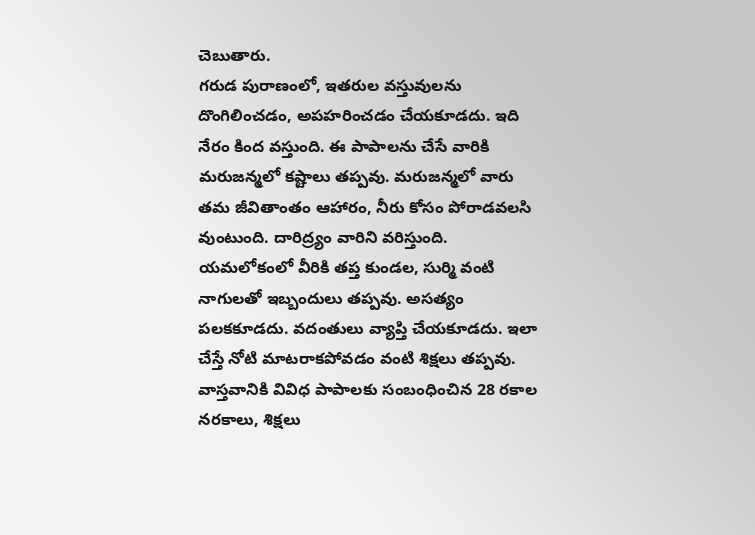చెబుతారు.
గరుడ పురాణంలో, ఇతరుల వస్తువులను దొంగిలించడం, అపహరించడం చేయకూడదు. ఇది నేరం కింద వస్తుంది. ఈ పాపాలను చేసే వారికి మరుజన్మలో కష్టాలు తప్పవు. మరుజన్మలో వారు తమ జీవితాంతం ఆహారం, నీరు కోసం పోరాడవలసి వుంటుంది. దారిద్ర్యం వారిని వరిస్తుంది.
యమలోకంలో వీరికి తప్త కుండల, సుర్మి వంటి నాగులతో ఇబ్బందులు తప్పవు. అసత్యం పలకకూడదు. వదంతులు వ్యాప్తి చేయకూడదు. ఇలా చేస్తే నోటి మాటరాకపోవడం వంటి శిక్షలు తప్పవు. వాస్తవానికి వివిధ పాపాలకు సంబంధించిన 28 రకాల నరకాలు, శిక్షలు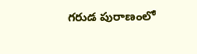గరుడ పురాణంలో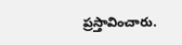ప్రస్తావించారు.